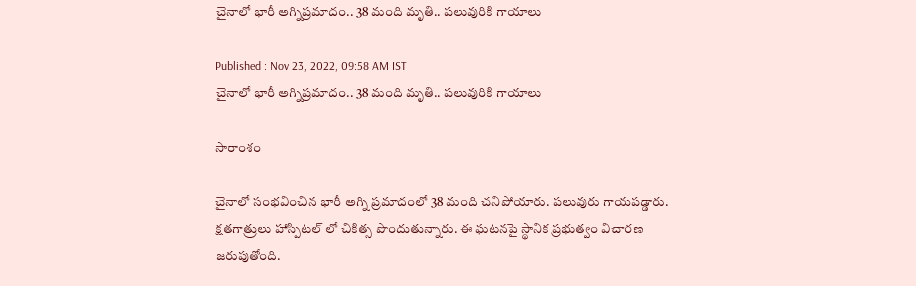చైనాలో భారీ అగ్నిప్రమాదం.. 38 మంది మృతి.. పలువురికి గాయాలు

Published : Nov 23, 2022, 09:58 AM IST
చైనాలో భారీ అగ్నిప్రమాదం.. 38 మంది మృతి.. పలువురికి గాయాలు

సారాంశం

చైనాలో సంభవించిన భారీ అగ్ని ప్రమాదంలో 38 మంది చనిపోయారు. పలువురు గాయపడ్డారు. క్షతగాత్రులు హాస్పిటల్ లో చికిత్స పొందుతున్నారు. ఈ ఘటనపై స్థానిక ప్రభుత్వం విచారణ జరుపుతోంది.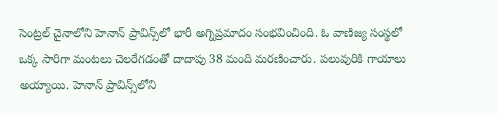సెంట్రల్ చైనాలోని హెనాన్ ప్రావిన్స్‌లో భారీ అగ్నిప్రమాదం సంభవించింది. ఓ వాణిజ్య సంస్థలో ఒక్క సారిగా మంటలు చెలరేగడంతో దాదాపు 38 మంది మరణించారు. పలువురికి గాయాలు అయ్యాయి. హెనాన్ ప్రావిన్స్‌లోని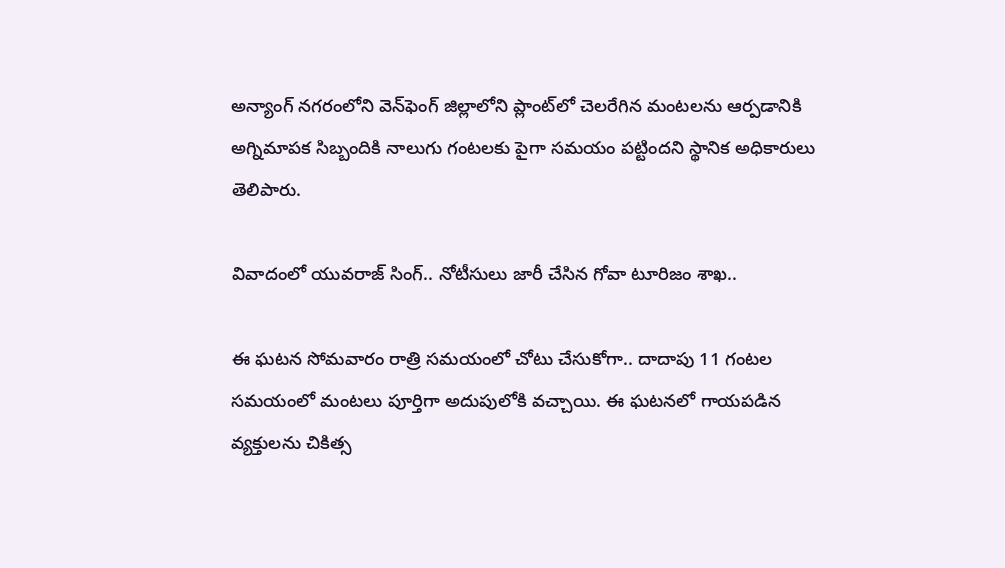అన్యాంగ్ నగరంలోని వెన్‌ఫెంగ్ జిల్లాలోని ప్లాంట్‌లో చెలరేగిన మంటలను ఆర్పడానికి అగ్నిమాపక సిబ్బందికి నాలుగు గంటలకు పైగా సమయం పట్టిందని స్థానిక అధికారులు తెలిపారు.

వివాదంలో యువరాజ్ సింగ్.. నోటీసులు జారీ చేసిన గోవా టూరిజం శాఖ..

ఈ ఘటన సోమవారం రాత్రి సమయంలో చోటు చేసుకోగా.. దాదాపు 11 గంటల సమయంలో మంటలు పూర్తిగా అదుపులోకి వచ్చాయి. ఈ ఘటనలో గాయపడిన వ్యక్తులను చికిత్స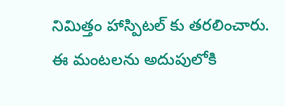నిమిత్తం హాస్పిటల్ కు తరలించారు. ఈ మంటలను అదుపులోకి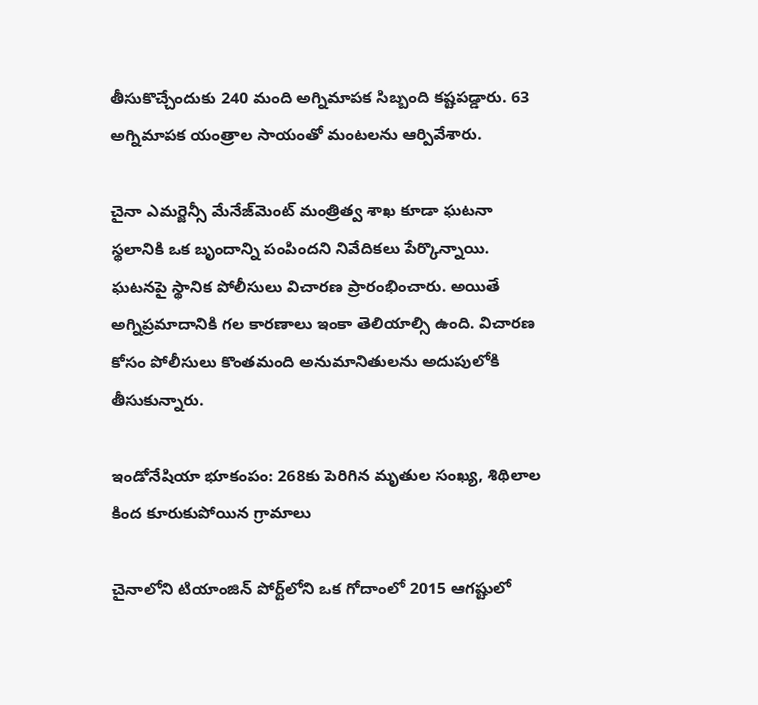తీసుకొచ్చేందుకు 240 మంది అగ్నిమాపక సిబ్బంది కష్టపడ్డారు. 63 అగ్నిమాపక యంత్రాల సాయంతో మంటలను ఆర్పివేశారు.

చైనా ఎమర్జెన్సీ మేనేజ్‌మెంట్ మంత్రిత్వ శాఖ కూడా ఘటనా స్థలానికి ఒక బృందాన్ని పంపిందని నివేదికలు పేర్కొన్నాయి. ఘటనపై స్థానిక పోలీసులు విచారణ ప్రారంభించారు. అయితే అగ్నిప్రమాదానికి గల కారణాలు ఇంకా తెలియాల్సి ఉంది. విచారణ కోసం పోలీసులు కొంతమంది అనుమానితులను అదుపులోకి తీసుకున్నారు.

ఇండోనేషియా భూకంపం: 268కు పెరిగిన మృతుల సంఖ్య, శిథిలాల కింద కూరుకుపోయిన గ్రామాలు

చైనాలోని టియాంజిన్ పోర్ట్‌లోని ఒక గోదాంలో 2015 ఆగష్టులో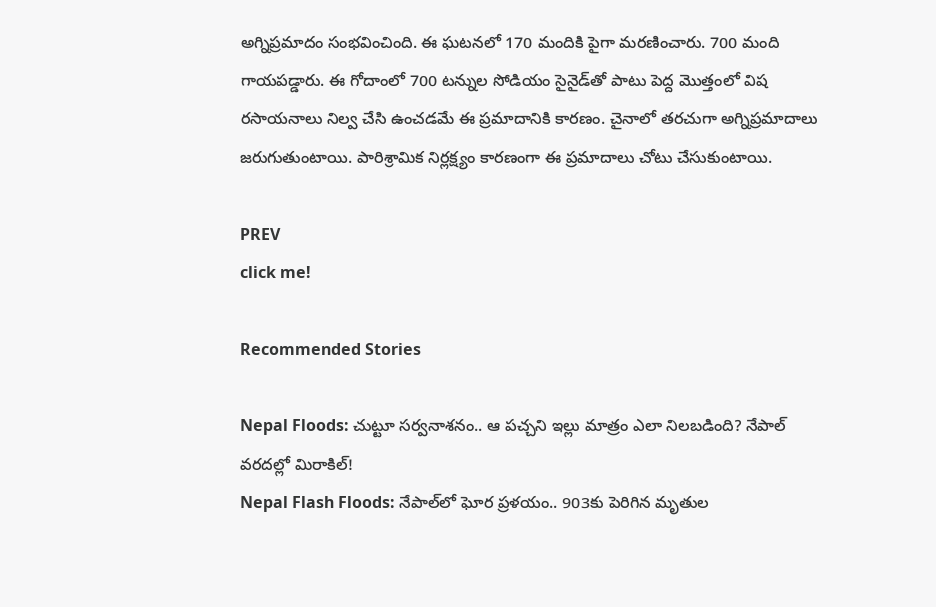అగ్నిప్రమాదం సంభవించింది. ఈ ఘటనలో 170 మందికి పైగా మరణించారు. 700 మంది గాయపడ్డారు. ఈ గోదాంలో 700 టన్నుల సోడియం సైనైడ్‌తో పాటు పెద్ద మొత్తంలో విష రసాయనాలు నిల్వ చేసి ఉంచడమే ఈ ప్రమాదానికి కారణం. చైనాలో తరచుగా అగ్నిప్రమాదాలు జరుగుతుంటాయి. పారిశ్రామిక నిర్లక్ష్యం కారణంగా ఈ ప్రమాదాలు చోటు చేసుకుంటాయి.

PREV
click me!

Recommended Stories

Nepal Floods: చుట్టూ సర్వనాశనం.. ఆ పచ్చని ఇల్లు మాత్రం ఎలా నిలబడింది? నేపాల్ వరదల్లో మిరాకిల్!
Nepal Flash Floods: నేపాల్‌లో ఘోర ప్రళయం.. 903కు పెరిగిన మృతుల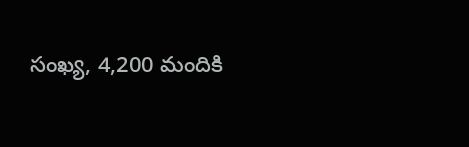సంఖ్య, 4,200 మందికి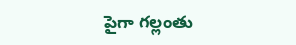పైగా గల్లంతు